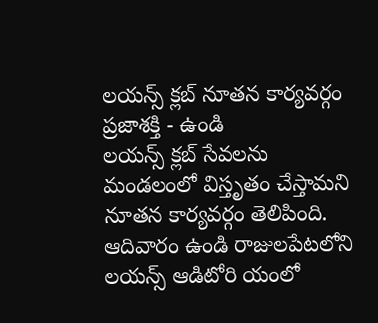లయన్స్ క్లబ్ నూతన కార్యవర్గం
ప్రజాశక్తి - ఉండి
లయన్స్ క్లబ్ సేవలను మండలంలో విస్తృతం చేస్తామని నూతన కార్యవర్గం తెలిపింది. ఆదివారం ఉండి రాజులపేటలోని లయన్స్ ఆడిటోరి యంలో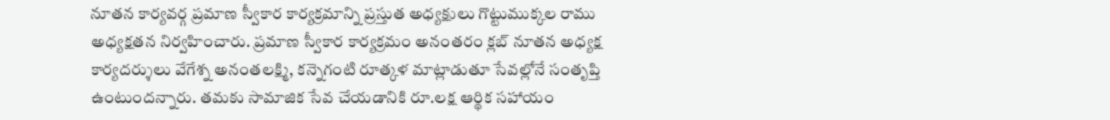నూతన కార్యవర్గ ప్రమాణ స్వీకార కార్యక్రమాన్ని ప్రస్తుత అధ్యక్షులు గొట్టుముక్కల రాము అధ్యక్షతన నిర్వహించారు. ప్రమాణ స్వీకార కార్యక్రమం అనంతరం క్లబ్ నూతన అధ్యక్ష కార్యదర్శులు వేగేశ్న అనంతలక్ష్మి, కన్నెగంటి రూత్కళ మాట్లాడుతూ సేవల్లోనే సంతృప్తి ఉంటుందన్నారు. తమకు సామాజిక సేవ చేయడానికి రూ.లక్ష ఆర్థిక సహాయం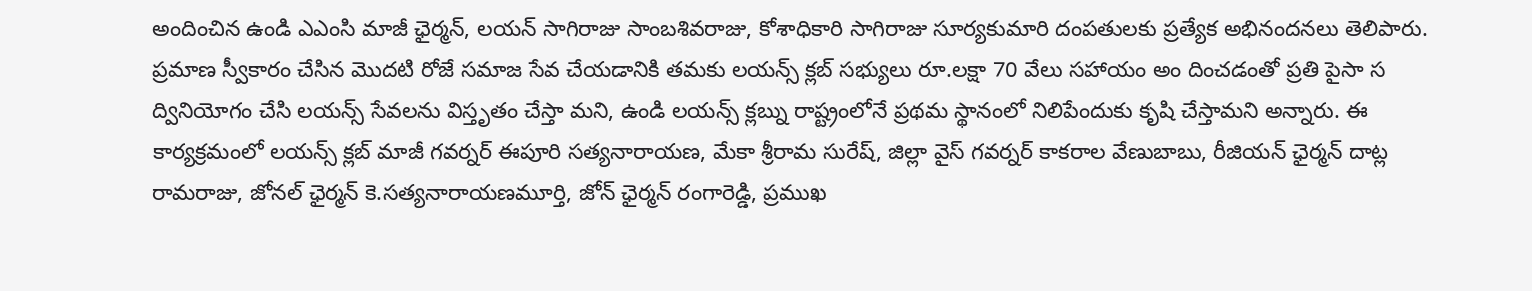అందించిన ఉండి ఎఎంసి మాజీ ఛైర్మన్, లయన్ సాగిరాజు సాంబశివరాజు, కోశాధికారి సాగిరాజు సూర్యకుమారి దంపతులకు ప్రత్యేక అభినందనలు తెలిపారు. ప్రమాణ స్వీకారం చేసిన మొదటి రోజే సమాజ సేవ చేయడానికి తమకు లయన్స్ క్లబ్ సభ్యులు రూ.లక్షా 70 వేలు సహాయం అం దించడంతో ప్రతి పైసా స ద్వినియోగం చేసి లయన్స్ సేవలను విస్తృతం చేస్తా మని, ఉండి లయన్స్ క్లబ్ను రాష్ట్రంలోనే ప్రథమ స్థానంలో నిలిపేందుకు కృషి చేస్తామని అన్నారు. ఈ కార్యక్రమంలో లయన్స్ క్లబ్ మాజీ గవర్నర్ ఈపూరి సత్యనారాయణ, మేకా శ్రీరామ సురేష్, జిల్లా వైస్ గవర్నర్ కాకరాల వేణుబాబు, రీజియన్ ఛైర్మన్ దాట్ల రామరాజు, జోనల్ ఛైర్మన్ కె.సత్యనారాయణమూర్తి, జోన్ ఛైర్మన్ రంగారెడ్డి, ప్రముఖ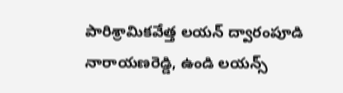పారిశ్రామికవేత్త లయన్ ద్వారంపూడి నారాయణరెడ్డి, ఉండి లయన్స్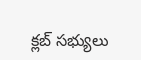క్లబ్ సభ్యులు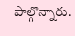పాల్గొన్నారు.